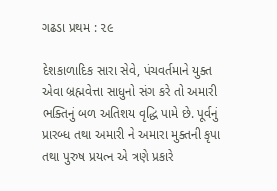ગઢડા પ્રથમ : ૨૯

દેશકાળાદિક સારા સેવે, પંચવર્તમાને યુક્ત એવા બ્રહ્મવેત્તા સાધુનો સંગ કરે તો અમારી ભક્તિનું બળ અતિશય વૃદ્ધિ પામે છે. પૂર્વનું પ્રારબ્ધ તથા અમારી ને અમારા મુક્તની કૃપા તથા પુરુષ પ્રયત્ન એ ત્રણે પ્રકારે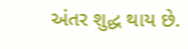અંતર શુદ્ધ થાય છે.